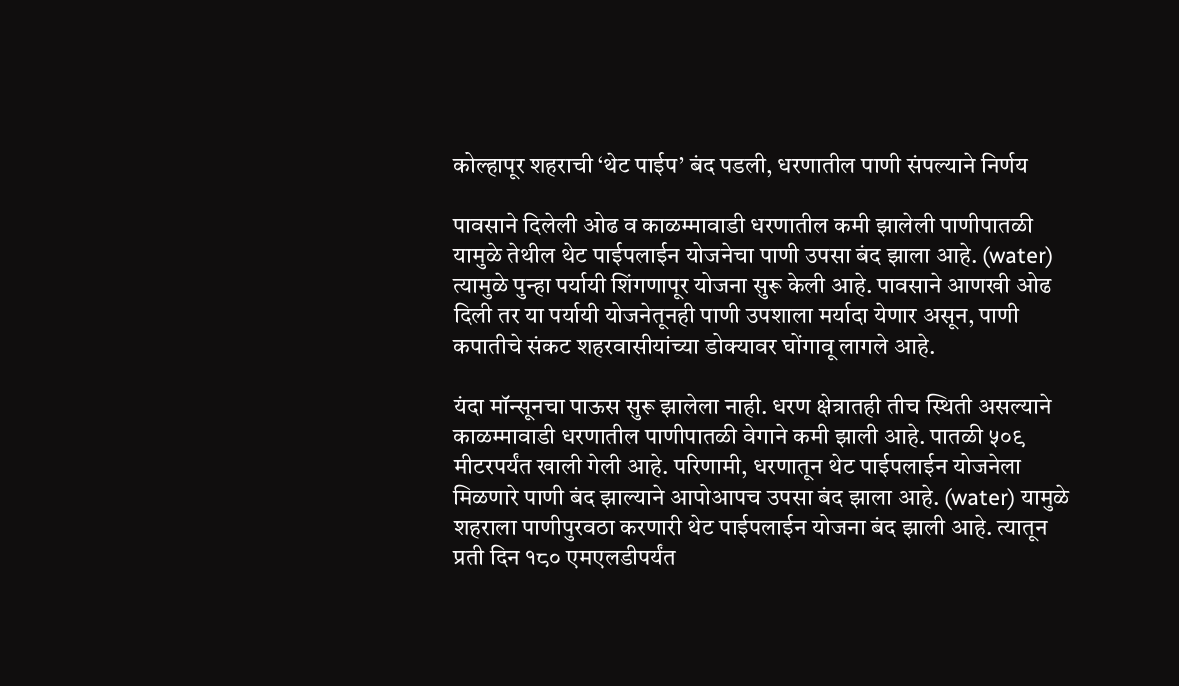कोल्हापूर शहराची ‘थेट पाईप’ बंद पडली, धरणातील पाणी संपल्याने निर्णय

पावसाने दिलेली ओढ व काळम्मावाडी धरणातील कमी झालेली पाणीपातळी यामुळे तेथील थेट पाईपलाईन योजनेचा पाणी उपसा बंद झाला आहे. (water) त्यामुळे पुन्हा पर्यायी शिंगणापूर योजना सुरू केली आहे. पावसाने आणखी ओढ दिली तर या पर्यायी योजनेतूनही पाणी उपशाला मर्यादा येणार असून, पाणी कपातीचे संकट शहरवासीयांच्या डोक्यावर घोंगावू लागले आहे.

यंदा मॉन्सूनचा पाऊस सुरू झालेला नाही. धरण क्षेत्रातही तीच स्थिती असल्याने काळम्मावाडी धरणातील पाणीपातळी वेगाने कमी झाली आहे. पातळी ५०९ मीटरपर्यंत खाली गेली आहे. परिणामी, धरणातून थेट पाईपलाईन योजनेला मिळणारे पाणी बंद झाल्याने आपोआपच उपसा बंद झाला आहे. (water) यामुळे शहराला पाणीपुरवठा करणारी थेट पाईपलाईन योजना बंद झाली आहे. त्यातून प्रती दिन १८० एमएलडीपर्यंत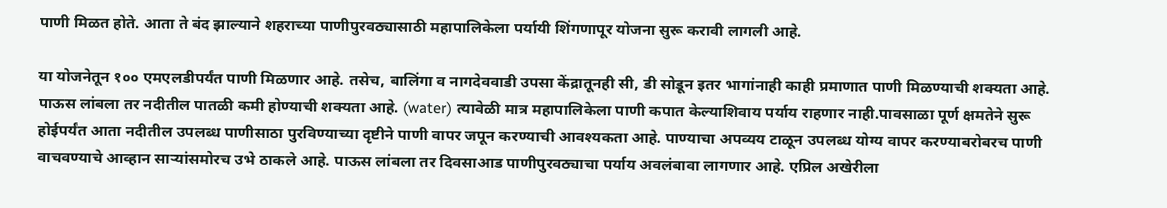पाणी मिळत होते. आता ते बंद झाल्याने शहराच्या पाणीपुरवठ्यासाठी महापालिकेला पर्यायी शिंगणापूर योजना सुरू करावी लागली आहे.

या योजनेतून १०० एमएलडीपर्यंत पाणी मिळणार आहे. तसेच, बालिंगा व नागदेववाडी उपसा केंद्रातूनही सी, डी सोडून इतर भागांनाही काही प्रमाणात पाणी मिळण्याची शक्यता आहे. पाऊस लांबला तर नदीतील पातळी कमी होण्याची शक्यता आहे. (water) त्यावेळी मात्र महापालिकेला पाणी कपात केल्याशिवाय पर्याय राहणार नाही.पावसाळा पूर्ण क्षमतेने सुरू होईपर्यंत आता नदीतील उपलब्ध पाणीसाठा पुरविण्याच्या दृष्टीने पाणी वापर जपून करण्याची आवश्‍यकता आहे. पाण्याचा अपव्यय टाळून उपलब्ध योग्य वापर करण्याबरोबरच पाणी वाचवण्याचे आव्हान साऱ्यांसमोरच उभे ठाकले आहे. पाऊस लांबला तर दिवसाआड पाणीपुरवठ्याचा पर्याय अवलंबावा लागणार आहे. एप्रिल अखेरीला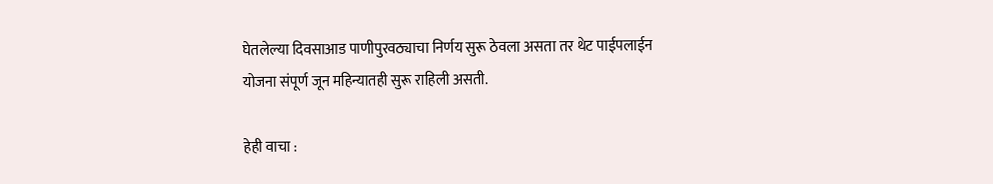घेतलेल्या दिवसाआड पाणीपुरवठ्याचा निर्णय सुरू ठेवला असता तर थेट पाईपलाईन योजना संपूर्ण जून महिन्यातही सुरू राहिली असती.

हेही वाचा :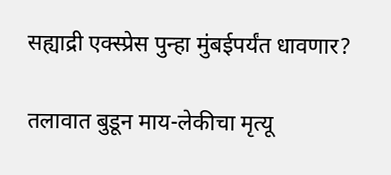सह्याद्री एक्स्प्रेस पुन्हा मुंबईपर्यंत धावणार?

तलावात बुडून माय-लेकीचा मृत्यू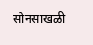सोनसाखळी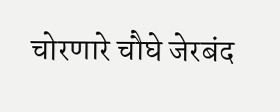चोरणारे चौघे जेरबंद